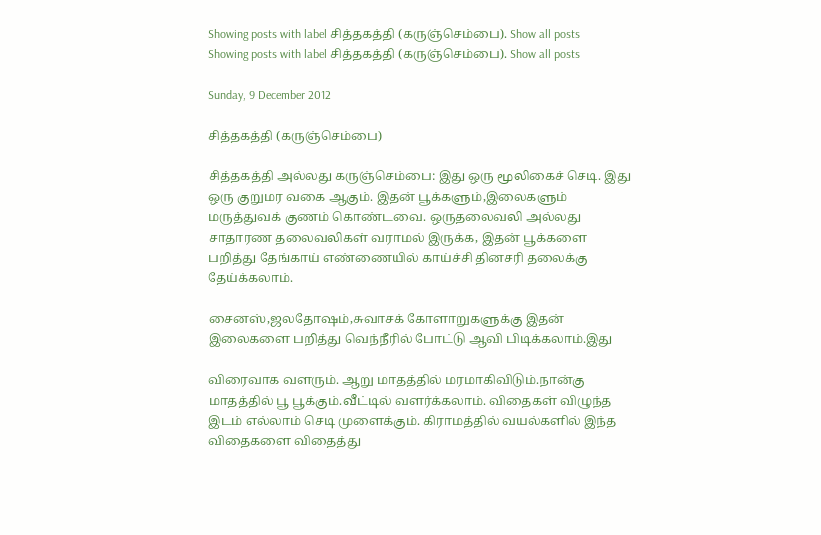Showing posts with label சித்தகத்தி (கருஞ்செம்பை). Show all posts
Showing posts with label சித்தகத்தி (கருஞ்செம்பை). Show all posts

Sunday, 9 December 2012

சித்தகத்தி (கருஞ்செம்பை)

சித்தகத்தி அல்லது கருஞ்செம்பை: இது ஒரு மூலிகைச் செடி. இது ஒரு குறுமர வகை ஆகும். இதன் பூக்களும்,இலைகளும் மருத்துவக் குணம் கொண்டவை. ஒருதலைவலி அல்லது சாதாரண தலைவலிகள் வராமல் இருக்க, இதன் பூக்களை பறித்து தேங்காய் எண்ணையில் காய்ச்சி தினசரி தலைக்கு தேய்க்கலாம்.

சைனஸ்,ஜலதோஷம்,சுவாசக் கோளாறுகளுக்கு இதன் இலைகளை பறித்து வெந்நீரில் போட்டு ஆவி பிடிக்கலாம்.இது

விரைவாக வளரும். ஆறு மாதத்தில் மரமாகிவிடும்.நான்கு மாதத்தில் பூ பூக்கும்.வீட்டில் வளர்க்கலாம். விதைகள் விழுந்த இடம் எல்லாம் செடி முளைக்கும். கிராமத்தில் வயல்களில் இந்த விதைகளை விதைத்து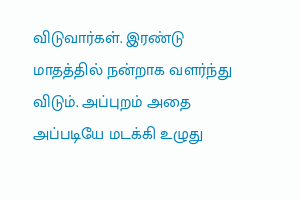விடுவார்கள். இரண்டு மாதத்தில் நன்றாக வளர்ந்து விடும். அப்புறம் அதை அப்படியே மடக்கி உழுது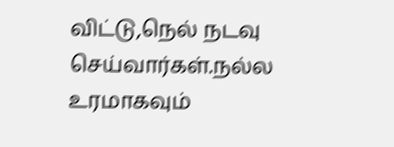விட்டு,நெல் நடவு செய்வார்கள்.நல்ல உரமாகவும்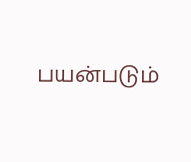பயன்படும்